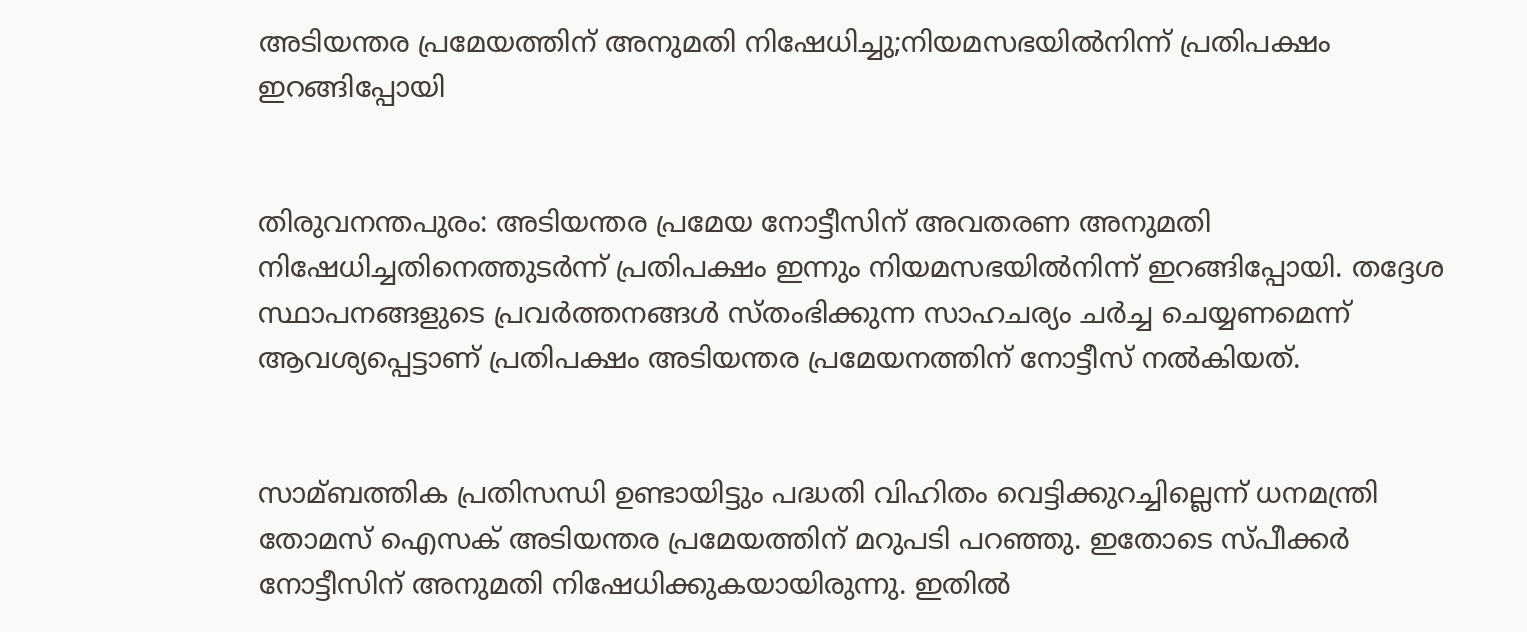അടിയന്തര പ്രമേയത്തിന് അനുമതി നിഷേധിച്ചു;നിയമസഭയില്‍നിന്ന് പ്രതിപക്ഷം ഇറങ്ങിപ്പോയി


തിരുവനന്തപുരം: അടിയന്തര പ്രമേയ നോട്ടീസിന് അവതരണ അനുമതി നിഷേധിച്ചതിനെത്തുടര്‍ന്ന് പ്രതിപക്ഷം ഇന്നും നിയമസഭയില്‍നിന്ന് ഇറങ്ങിപ്പോയി. തദ്ദേശ സ്ഥാപനങ്ങളുടെ പ്രവര്‍ത്തനങ്ങള്‍ സ്തംഭിക്കുന്ന സാഹചര്യം ചര്‍ച്ച ചെയ്യണമെന്ന് ആവശ്യപ്പെട്ടാണ് പ്രതിപക്ഷം അടിയന്തര പ്രമേയനത്തിന് നോട്ടീസ് നല്‍കിയത്.


സാമ്ബത്തിക പ്രതിസന്ധി ഉണ്ടായിട്ടും പദ്ധതി വിഹിതം വെട്ടിക്കുറച്ചില്ലെന്ന് ധനമന്ത്രി തോമസ് ഐസക് അടിയന്തര പ്രമേയത്തിന് മറുപടി പറഞ്ഞു. ഇതോടെ സ്പീക്കര്‍ നോട്ടീസിന് അനുമതി നിഷേധിക്കുകയായിരുന്നു. ഇതില്‍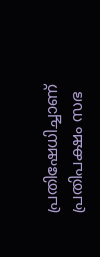പ്രതിഷേധിച്ചാണ് പ്രതിപക്ഷം സഭ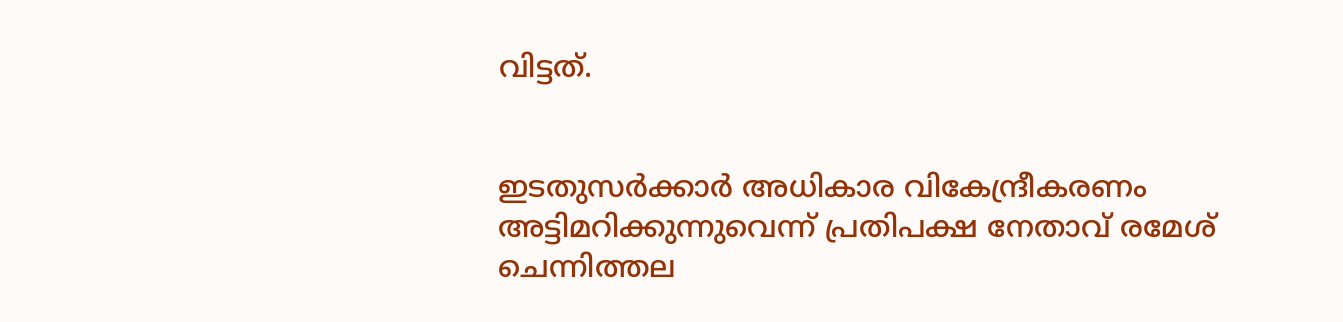വിട്ടത്.


ഇടതുസര്‍ക്കാര്‍ അധികാര വികേന്ദ്രീകരണം അട്ടിമറിക്കുന്നുവെന്ന് പ്രതിപക്ഷ നേതാവ് രമേശ് ചെന്നിത്തല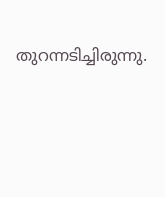തുറന്നടിച്ചിരുന്നു.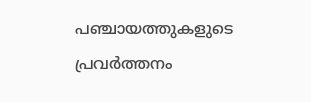പഞ്ചായത്തുകളുടെ പ്രവര്‍ത്തനം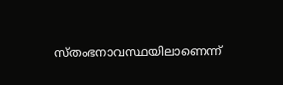സ്തംഭനാവസ്ഥയിലാണെന്ന്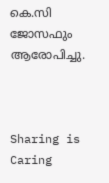കെ.സി ജോസഫും ആരോപിച്ചു.



Sharing is Caring